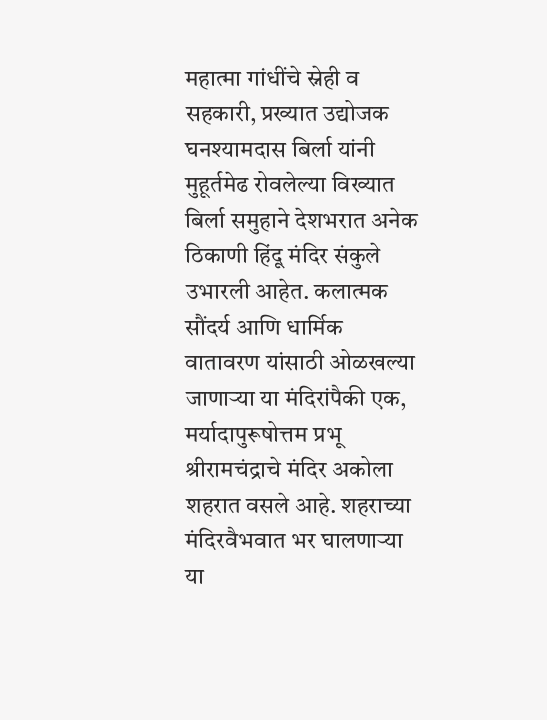महात्मा गांधींचे स्नेही व सहकारी, प्रख्यात उद्योजक घनश्यामदास बिर्ला यांनी मुहूर्तमेढ रोवलेल्या विख्यात बिर्ला समुहाने देशभरात अनेक ठिकाणी हिंदू मंदिर संकुले उभारली आहेत. कलात्मक सौंदर्य आणि धार्मिक वातावरण यांसाठी ओळखल्या जाणाऱ्या या मंदिरांपैकी एक, मर्यादापुरूषोत्तम प्रभू श्रीरामचंद्राचे मंदिर अकोला शहरात वसले आहे. शहराच्या मंदिरवैभवात भर घालणाऱ्या या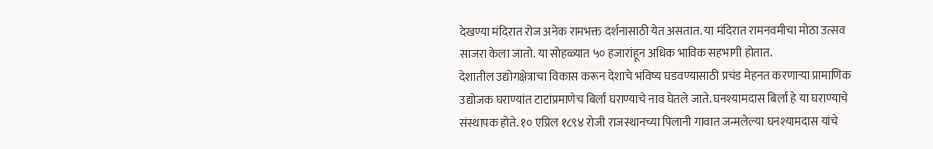देखण्या मंदिरात रोज अनेक रामभक्त दर्शनासाठी येत असतात. या मंदिरात रामनवमीचा मोठा उत्सव साजरा केला जातो. या सोहळ्यात ५० हजारांहून अधिक भाविक सहभागी होतात.
देशातील उद्योगक्षेत्राचा विकास करून देशाचे भविष्य घडवण्यासाठी प्रचंड मेहनत करणाऱ्या प्रामाणिक उद्योजक घराण्यांत टाटांप्रमाणेच बिर्ला घराण्याचे नाव घेतले जाते. घनश्यामदास बिर्ला हे या घराण्याचे संस्थापक होते. १० एप्रिल १८९४ रोजी राजस्थानच्या पिलानी गावात जन्मलेल्या घनश्यामदास यांचे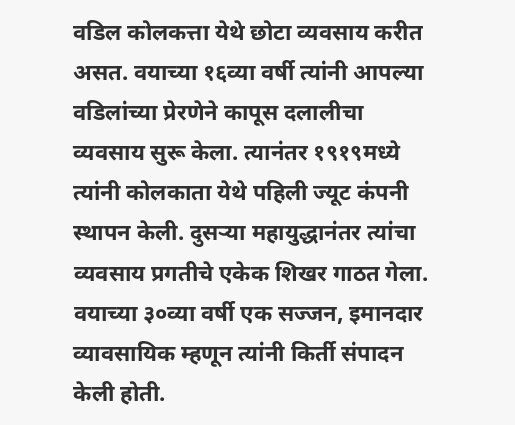वडिल कोलकत्ता येथे छोटा व्यवसाय करीत असत. वयाच्या १६व्या वर्षी त्यांनी आपल्या वडिलांच्या प्रेरणेने कापूस दलालीचा व्यवसाय सुरू केला. त्यानंतर १९१९मध्ये त्यांनी कोलकाता येथे पहिली ज्यूट कंपनी स्थापन केली. दुसऱ्या महायुद्धानंतर त्यांचा व्यवसाय प्रगतीचे एकेक शिखर गाठत गेला. वयाच्या ३०व्या वर्षी एक सज्जन, इमानदार व्यावसायिक म्हणून त्यांनी किर्ती संपादन केली होती.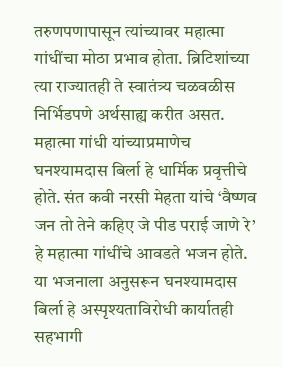तरुणपणापासून त्यांच्यावर महात्मा गांधींचा मोठा प्रभाव होता. ब्रिटिशांच्या त्या राज्यातही ते स्वातंत्र्य चळवळीस निर्भिडपणे अर्थसाह्य करीत असत.
महात्मा गांधी यांच्याप्रमाणेच घनश्यामदास बिर्ला हे धार्मिक प्रवृत्तीचे होते. संत कवी नरसी मेहता यांचे ‘वैष्णव जन तो तेने कहिए जे पीड पराई जाणे रे’ हे महात्मा गांधींचे आवडते भजन होते. या भजनाला अनुसरून घनश्यामदास बिर्ला हे अस्पृश्यताविरोधी कार्यातही सहभागी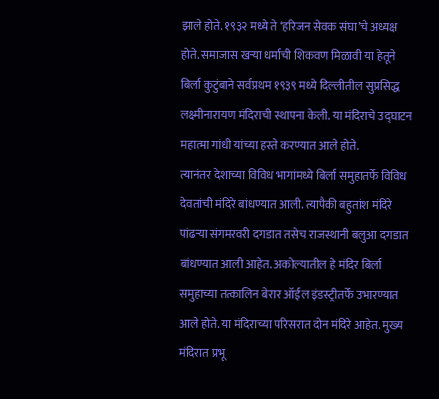झाले होते. १९३२ मध्ये ते ‘हरिजन सेवक संघा’चे अध्यक्ष होते. समाजास खऱ्या धर्माची शिकवण मिळावी या हेतूने बिर्ला कुटुंबाने सर्वप्रथम १९३९ मध्ये दिल्लीतील सुप्रसिद्ध लक्ष्मीनारायण मंदिराची स्थापना केली. या मंदिराचे उद्घाटन महात्मा गांधी यांच्या हस्ते करण्यात आले होते.
त्यानंतर देशाच्या विविध भागांमध्ये बिर्ला समुहातर्फे विविध देवतांची मंदिरे बांधण्यात आली. त्यापैकी बहुतांश मंदिरे पांढऱ्या संगमरवरी दगडात तसेच राजस्थानी बलुआ दगडात बांधण्यात आली आहेत. अकोल्यातील हे मंदिर बिर्ला समुहाच्या तत्कालिन बेरार ऑईल इंडस्ट्रीतर्फे उभारण्यात आले होते. या मंदिराच्या परिसरात दोन मंदिरे आहेत. मुख्य मंदिरात प्रभू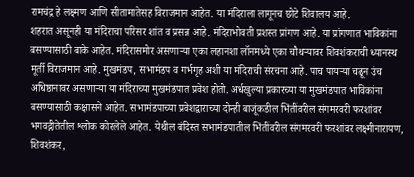रामचंद्र हे लक्ष्मण आणि सीतामातेसह विराजमान आहेत. या मंदिराला लागूनच छोटे शिवालय आहे.
शहरात असूनही या मंदिराचा परिसर शांत व प्रसन्न आहे. मंदिराभोवती प्रशस्त प्रांगण आहे. या प्रांगणात भाविकांना बसण्यासाठी बाके आहेत. मंदिरासमोर असणाऱ्या एका लहानशा लॉनमध्ये एका चौथऱ्यावर शिवशंकराची ध्यानस्थ मूर्ती विराजमान आहे. मुखमंडप, सभामंडप व गर्भगृह अशी या मंदिराची संरचना आहे. पाच पायऱ्या चढून उंच अधिष्ठानावर असणाऱ्या या मंदिराच्या मुखमंडपात प्रवेश होतो. अर्धखुल्या प्रकारच्या या मुखमंडपात भाविकांना बसण्यासाठी कक्षासने आहेत. सभामंडपाच्या प्रवेशद्वाराच्या दोन्ही बाजूंकडील भिंतींवरील संगमरवरी फरशांवर भगवद्गीतेतील श्लोक कोरलेले आहेत. येथील बंदिस्त सभामंडपातील भिंतींवरील संगमरवरी फरशांवर लक्ष्मीनारायण, शिवशंकर,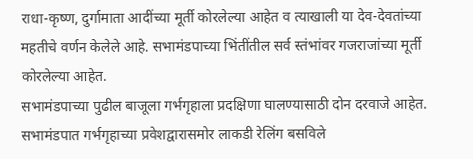राधा-कृष्ण, दुर्गामाता आदींच्या मूर्ती कोरलेल्या आहेत व त्याखाली या देव-देवतांच्या महतीचे वर्णन केलेले आहे. सभामंडपाच्या भिंतींतील सर्व स्तंभांवर गजराजांच्या मूर्ती कोरलेल्या आहेत.
सभामंडपाच्या पुढील बाजूला गर्भगृहाला प्रदक्षिणा घालण्यासाठी दोन दरवाजे आहेत. सभामंडपात गर्भगृहाच्या प्रवेशद्वारासमोर लाकडी रेलिंग बसविले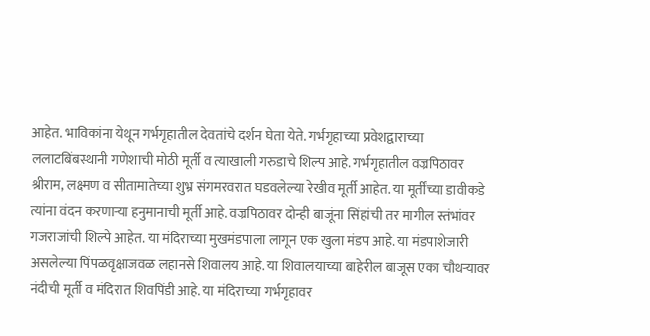आहेत. भाविकांना येथून गर्भगृहातील देवतांचे दर्शन घेता येते. गर्भगृहाच्या प्रवेशद्वाराच्या ललाटबिंबस्थानी गणेशाची मोठी मूर्ती व त्याखाली गरुडाचे शिल्प आहे. गर्भगृहातील वज्रपिठावर श्रीराम, लक्ष्मण व सीतामातेच्या शुभ्र संगमरवरात घडवलेल्या रेखीव मूर्ती आहेत. या मूर्तींच्या डावीकडे त्यांना वंदन करणाऱ्या हनुमानाची मूर्ती आहे. वज्रपिठावर दोन्ही बाजूंना सिंहांची तर मागील स्तंभांवर गजराजांची शिल्पे आहेत. या मंदिराच्या मुखमंडपाला लागून एक खुला मंडप आहे. या मंडपाशेजारी असलेल्या पिंपळवृक्षाजवळ लहानसे शिवालय आहे. या शिवालयाच्या बाहेरील बाजूस एका चौथऱ्यावर नंदीची मूर्ती व मंदिरात शिवपिंडी आहे. या मंदिराच्या गर्भगृहावर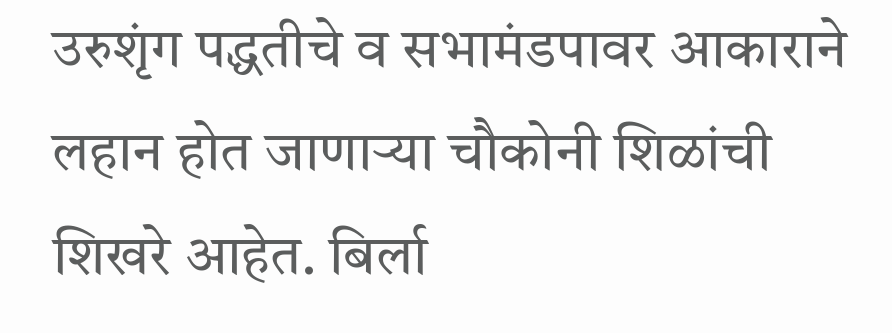उरुशृंग पद्धतीचे व सभामंडपावर आकाराने लहान होत जाणाऱ्या चौकोनी शिळांची शिखरे आहेत. बिर्ला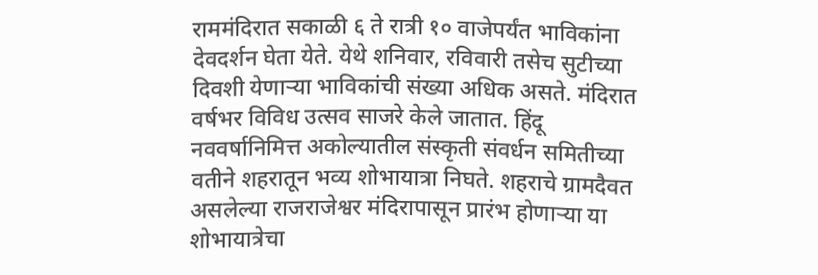राममंदिरात सकाळी ६ ते रात्री १० वाजेपर्यंत भाविकांना देवदर्शन घेता येते. येथे शनिवार, रविवारी तसेच सुटीच्या दिवशी येणाऱ्या भाविकांची संख्या अधिक असते. मंदिरात वर्षभर विविध उत्सव साजरे केले जातात. हिंदू नववर्षानिमित्त अकोल्यातील संस्कृती संवर्धन समितीच्या वतीने शहरातून भव्य शोभायात्रा निघते. शहराचे ग्रामदैवत असलेल्या राजराजेश्वर मंदिरापासून प्रारंभ होणाऱ्या या शोभायात्रेचा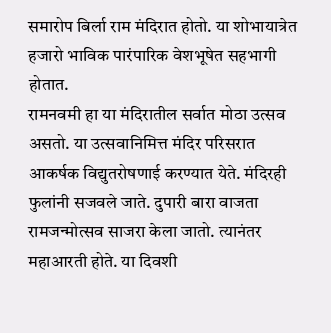समारोप बिर्ला राम मंदिरात होतो. या शोभायात्रेत हजारो भाविक पारंपारिक वेशभूषेत सहभागी होतात.
रामनवमी हा या मंदिरातील सर्वात मोठा उत्सव असतो. या उत्सवानिमित्त मंदिर परिसरात आकर्षक विद्युतरोषणाई करण्यात येते. मंदिरही फुलांनी सजवले जाते. दुपारी बारा वाजता रामजन्मोत्सव साजरा केला जातो. त्यानंतर महाआरती होते. या दिवशी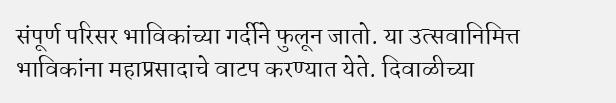संपूर्ण परिसर भाविकांच्या गर्दीने फुलून जातो. या उत्सवानिमित्त भाविकांना महाप्रसादाचे वाटप करण्यात येते. दिवाळीच्या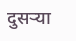दुसऱ्या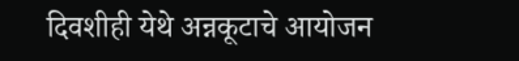दिवशीही येथे अन्नकूटाचे आयोजन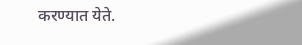करण्यात येते.